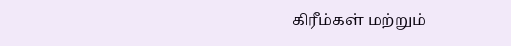கிரீம்கள் மற்றும்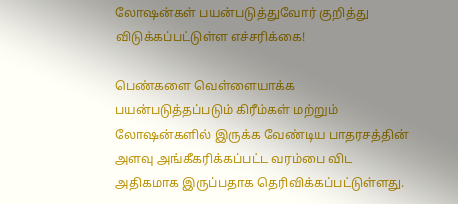லோஷன்கள் பயன்படுத்துவோர் குறித்து விடுக்கப்பட்டுள்ள எச்சரிக்கை!

பெண்களை வெள்ளையாக்க பயன்படுத்தப்படும் கிரீம்கள் மற்றும் லோஷன்களில் இருக்க வேண்டிய பாதரசத்தின் அளவு அங்கீகரிக்கப்பட்ட வரம்பை விட அதிகமாக இருப்பதாக தெரிவிக்கப்பட்டுள்ளது.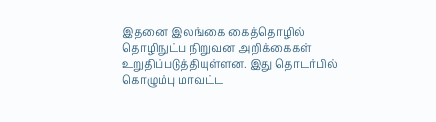இதனை இலங்கை கைத்தொழில் தொழிநுட்ப நிறுவன அறிக்கைகள் உறுதிப்படுத்தியுள்ளன. இது தொடர்பில் கொழும்பு மாவட்ட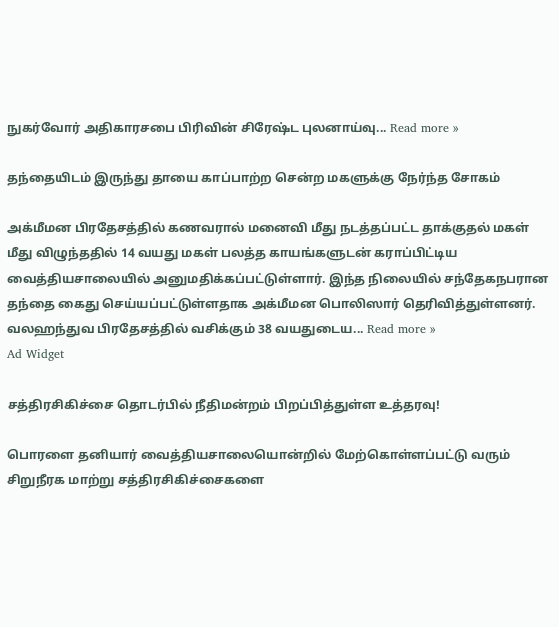நுகர்வோர் அதிகாரசபை பிரிவின் சிரேஷ்ட புலனாய்வு... Read more »

தந்தையிடம் இருந்து தாயை காப்பாற்ற சென்ற மகளுக்கு நேர்ந்த சோகம்

அக்மீமன பிரதேசத்தில் கணவரால் மனைவி மீது நடத்தப்பட்ட தாக்குதல் மகள் மீது விழுந்ததில் 14 வயது மகள் பலத்த காயங்களுடன் கராப்பிட்டிய வைத்தியசாலையில் அனுமதிக்கப்பட்டுள்ளார். இந்த நிலையில் சந்தேகநபரான தந்தை கைது செய்யப்பட்டுள்ளதாக அக்மீமன பொலிஸார் தெரிவித்துள்ளனர். வலஹந்துவ பிரதேசத்தில் வசிக்கும் 38 வயதுடைய... Read more »
Ad Widget

சத்திரசிகிச்சை தொடர்பில் நீதிமன்றம் பிறப்பித்துள்ள உத்தரவு!

பொரளை தனியார் வைத்தியசாலையொன்றில் மேற்கொள்ளப்பட்டு வரும் சிறுநீரக மாற்று சத்திரசிகிச்சைகளை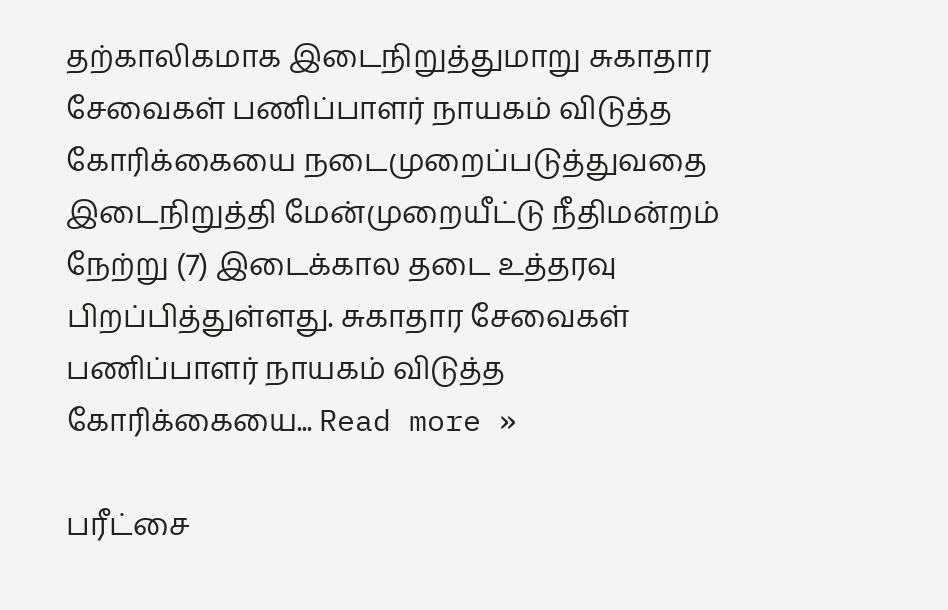தற்காலிகமாக இடைநிறுத்துமாறு சுகாதார சேவைகள் பணிப்பாளர் நாயகம் விடுத்த கோரிக்கையை நடைமுறைப்படுத்துவதை இடைநிறுத்தி மேன்முறையீட்டு நீதிமன்றம் நேற்று (7) இடைக்கால தடை உத்தரவு பிறப்பித்துள்ளது. சுகாதார சேவைகள் பணிப்பாளர் நாயகம் விடுத்த கோரிக்கையை... Read more »

பரீட்சை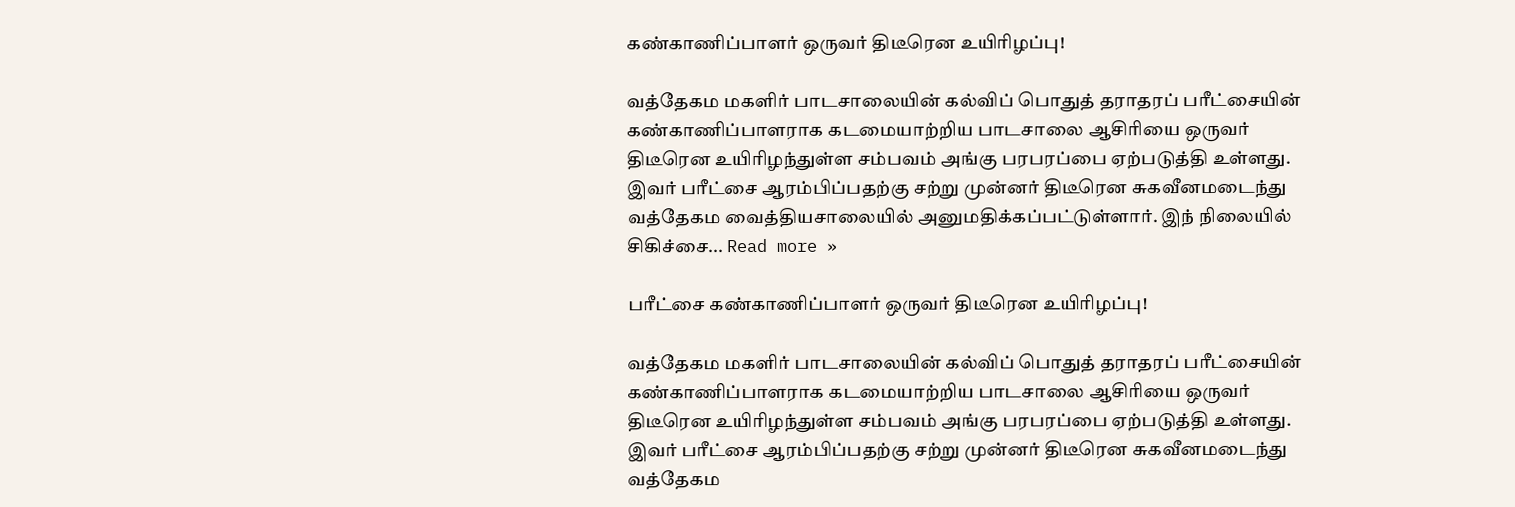கண்காணிப்பாளர் ஒருவர் திடீரென உயிரிழப்பு!

வத்தேகம மகளிர் பாடசாலையின் கல்விப் பொதுத் தராதரப் பரீட்சையின் கண்காணிப்பாளராக கடமையாற்றிய பாடசாலை ஆசிரியை ஒருவர் திடீரென உயிரிழந்துள்ள சம்பவம் அங்கு பரபரப்பை ஏற்படுத்தி உள்ளது. இவர் பரீட்சை ஆரம்பிப்பதற்கு சற்று முன்னர் திடீரென சுகவீனமடைந்து வத்தேகம வைத்தியசாலையில் அனுமதிக்கப்பட்டுள்ளார். இந் நிலையில் சிகிச்சை... Read more »

பரீட்சை கண்காணிப்பாளர் ஒருவர் திடீரென உயிரிழப்பு!

வத்தேகம மகளிர் பாடசாலையின் கல்விப் பொதுத் தராதரப் பரீட்சையின் கண்காணிப்பாளராக கடமையாற்றிய பாடசாலை ஆசிரியை ஒருவர் திடீரென உயிரிழந்துள்ள சம்பவம் அங்கு பரபரப்பை ஏற்படுத்தி உள்ளது. இவர் பரீட்சை ஆரம்பிப்பதற்கு சற்று முன்னர் திடீரென சுகவீனமடைந்து வத்தேகம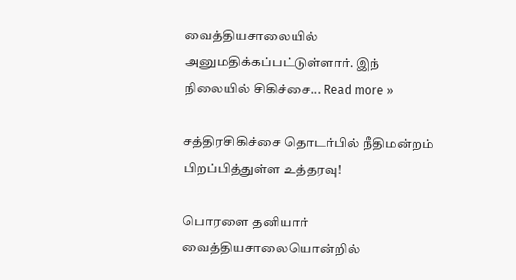வைத்தியசாலையில் அனுமதிக்கப்பட்டுள்ளார். இந் நிலையில் சிகிச்சை... Read more »

சத்திரசிகிச்சை தொடர்பில் நீதிமன்றம் பிறப்பித்துள்ள உத்தரவு!

பொரளை தனியார் வைத்தியசாலையொன்றில்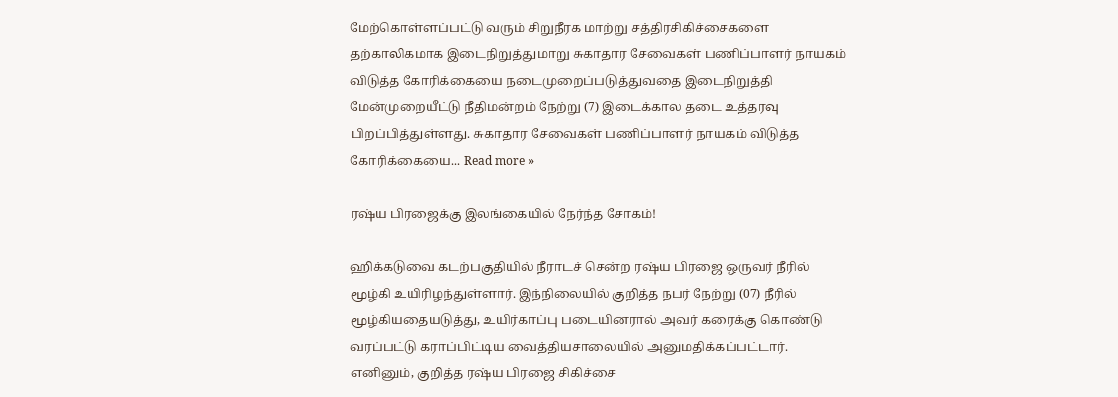மேற்கொள்ளப்பட்டு வரும் சிறுநீரக மாற்று சத்திரசிகிச்சைகளை தற்காலிகமாக இடைநிறுத்துமாறு சுகாதார சேவைகள் பணிப்பாளர் நாயகம் விடுத்த கோரிக்கையை நடைமுறைப்படுத்துவதை இடைநிறுத்தி மேன்முறையீட்டு நீதிமன்றம் நேற்று (7) இடைக்கால தடை உத்தரவு பிறப்பித்துள்ளது. சுகாதார சேவைகள் பணிப்பாளர் நாயகம் விடுத்த கோரிக்கையை... Read more »

ரஷ்ய பிரஜைக்கு இலங்கையில் நேர்ந்த சோகம்!

ஹிக்கடுவை கடற்பகுதியில் நீராடச் சென்ற ரஷ்ய பிரஜை ஒருவர் நீரில் மூழ்கி உயிரிழந்துள்ளார். இந்நிலையில் குறித்த நபர் நேற்று (07) நீரில் மூழ்கியதையடுத்து, உயிர்காப்பு படையினரால் அவர் கரைக்கு கொண்டு வரப்பட்டு கராப்பிட்டிய வைத்தியசாலையில் அனுமதிக்கப்பட்டார். எனினும், குறித்த ரஷ்ய பிரஜை சிகிச்சை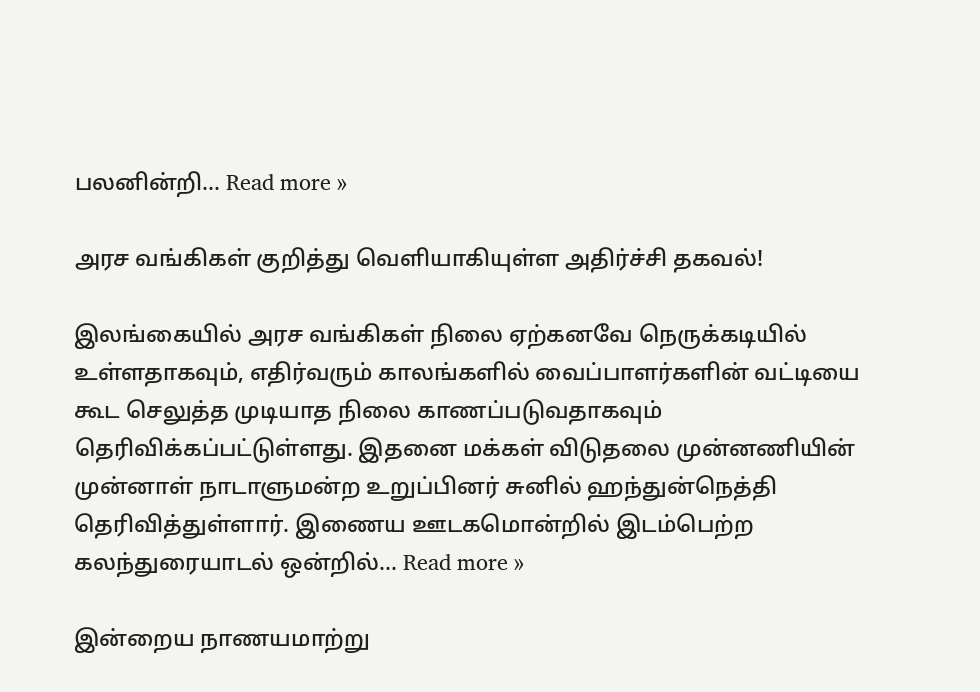பலனின்றி... Read more »

அரச வங்கிகள் குறித்து வெளியாகியுள்ள அதிர்ச்சி தகவல்!

இலங்கையில் அரச வங்கிகள் நிலை ஏற்கனவே நெருக்கடியில் உள்ளதாகவும், எதிர்வரும் காலங்களில் வைப்பாளர்களின் வட்டியை கூட செலுத்த முடியாத நிலை காணப்படுவதாகவும் தெரிவிக்கப்பட்டுள்ளது. இதனை மக்கள் விடுதலை முன்னணியின் முன்னாள் நாடாளுமன்ற உறுப்பினர் சுனில் ஹந்துன்நெத்தி தெரிவித்துள்ளார். இணைய ஊடகமொன்றில் இடம்பெற்ற கலந்துரையாடல் ஒன்றில்... Read more »

இன்றைய நாணயமாற்று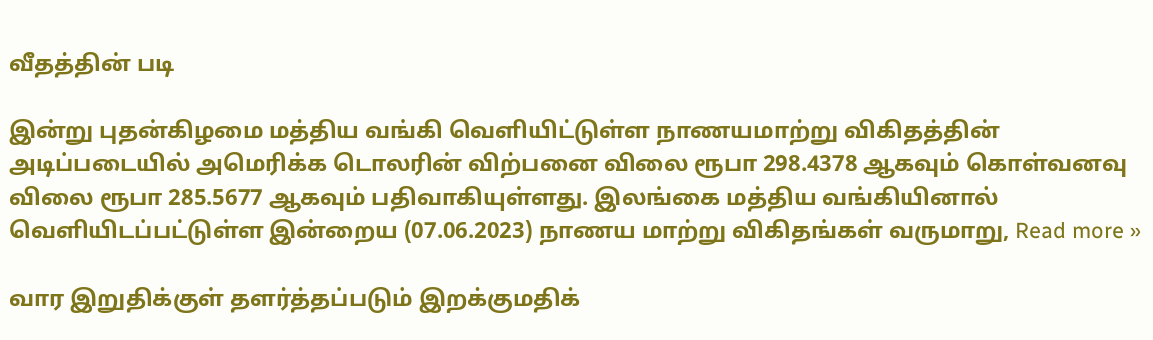வீதத்தின் படி

இன்று புதன்கிழமை மத்திய வங்கி வெளியிட்டுள்ள நாணயமாற்று விகிதத்தின் அடிப்படையில் அமெரிக்க டொலரின் விற்பனை விலை ரூபா 298.4378 ஆகவும் கொள்வனவு விலை ரூபா 285.5677 ஆகவும் பதிவாகியுள்ளது. இலங்கை மத்திய வங்கியினால் வெளியிடப்பட்டுள்ள இன்றைய (07.06.2023) நாணய மாற்று விகிதங்கள் வருமாறு, Read more »

வார இறுதிக்குள் தளர்த்தப்படும் இறக்குமதிக்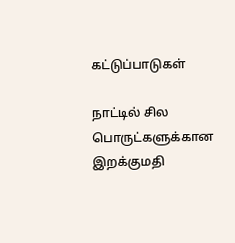கட்டுப்பாடுகள்

நாட்டில் சில பொருட்களுக்கான இறக்குமதி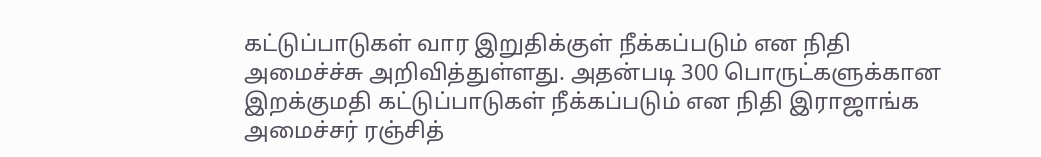கட்டுப்பாடுகள் வார இறுதிக்குள் நீக்கப்படும் என நிதி அமைச்ச்சு அறிவித்துள்ளது. அதன்படி 300 பொருட்களுக்கான இறக்குமதி கட்டுப்பாடுகள் நீக்கப்படும் என நிதி இராஜாங்க அமைச்சர் ரஞ்சித்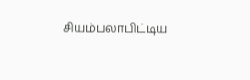சியம்பலாபிட்டிய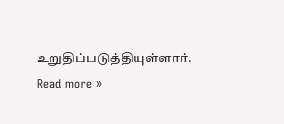உறுதிப்படுத்தியுள்ளார். Read more »